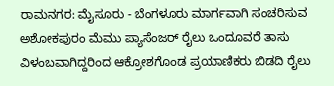ರಾಮನಗರ: ಮೈಸೂರು - ಬೆಂಗಳೂರು ಮಾರ್ಗವಾಗಿ ಸಂಚರಿಸುವ ಅಶೋಕಪುರಂ ಮೆಮು ಪ್ಯಾಸೆಂಜರ್ ರೈಲು ಒಂದೂವರೆ ತಾಸು ವಿಳಂಬವಾಗಿದ್ದರಿಂದ ಆಕ್ರೋಶಗೊಂಡ ಪ್ರಯಾಣಿಕರು ಬಿಡದಿ ರೈಲು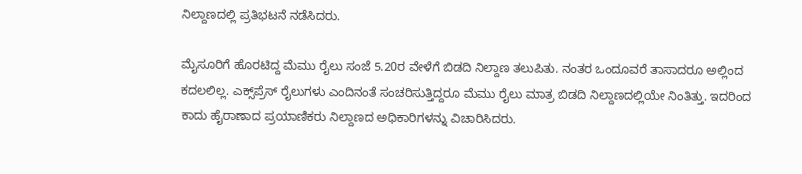ನಿಲ್ದಾಣದಲ್ಲಿ ಪ್ರತಿಭಟನೆ ನಡೆಸಿದರು.

ಮೈಸೂರಿಗೆ ಹೊರಟಿದ್ದ ಮೆಮು ರೈಲು ಸಂಜೆ 5.20ರ ವೇಳೆಗೆ ಬಿಡದಿ ನಿಲ್ದಾಣ ತಲುಪಿತು. ನಂತರ ಒಂದೂವರೆ ತಾಸಾದರೂ ಅಲ್ಲಿಂದ ಕದಲಲಿಲ್ಲ. ಎಕ್ಸ್‌ಪ್ರೆಸ್ ರೈಲುಗಳು ಎಂದಿನಂತೆ ಸಂಚರಿಸುತ್ತಿದ್ದರೂ ಮೆಮು ರೈಲು ಮಾತ್ರ ಬಿಡದಿ ನಿಲ್ದಾಣದಲ್ಲಿಯೇ ನಿಂತಿತ್ತು. ಇದರಿಂದ ಕಾದು ಹೈರಾಣಾದ ಪ್ರಯಾಣಿಕರು ನಿಲ್ದಾಣದ ಅಧಿಕಾರಿಗಳನ್ನು ವಿಚಾರಿಸಿದರು.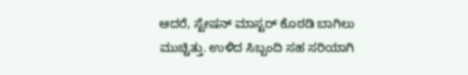ಆದರೆ, ಸ್ಟೇಷನ್ ಮಾಸ್ಟರ್ ಕೊಠಡಿ ಬಾಗಿಲು ಮುಚ್ಚಿತ್ತು. ಉಳಿದ ಸಿಬ್ಬಂದಿ ಸಹ ಸರಿಯಾಗಿ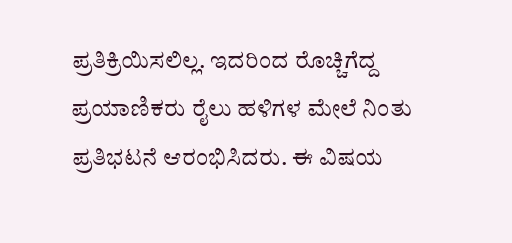ಪ್ರತಿಕ್ರಿಯಿಸಲಿಲ್ಲ. ಇದರಿಂದ ರೊಚ್ಚಿಗೆದ್ದ ಪ್ರಯಾಣಿಕರು ರೈಲು ಹಳಿಗಳ ಮೇಲೆ ನಿಂತು ಪ್ರತಿಭಟನೆ ಆರಂಭಿಸಿದರು. ಈ ವಿಷಯ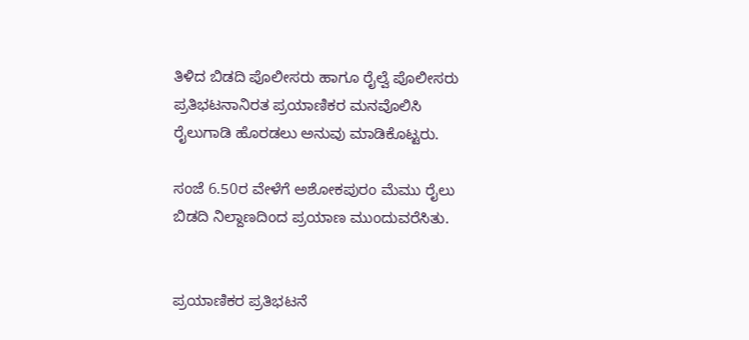ತಿಳಿದ ಬಿಡದಿ ಪೊಲೀಸರು ಹಾಗೂ ರೈಲ್ವೆ ಪೊಲೀಸರು ಪ್ರತಿಭಟನಾನಿರತ ಪ್ರಯಾಣಿಕರ ಮನವೊಲಿಸಿ ರೈಲುಗಾಡಿ ಹೊರಡಲು ಅನುವು ಮಾಡಿಕೊಟ್ಟರು.

ಸಂಜೆ 6.50ರ ವೇಳೆಗೆ ಅಶೋಕಪುರಂ ಮೆಮು ರೈಲು ಬಿಡದಿ ನಿಲ್ದಾಣದಿಂದ ಪ್ರಯಾಣ ಮುಂದುವರೆಸಿತು.


ಪ್ರಯಾಣಿಕರ ಪ್ರತಿಭಟನೆ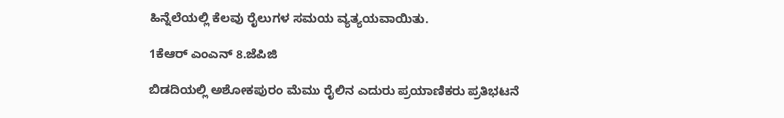ಹಿನ್ನೆಲೆಯಲ್ಲಿ ಕೆಲವು ರೈಲುಗಳ ಸಮಯ ವ್ಯತ್ಯಯವಾಯಿತು.

1ಕೆಆರ್ ಎಂಎನ್ 8.ಜೆಪಿಜಿ

ಬಿಡದಿಯಲ್ಲಿ ಅಶೋಕಪುರಂ ಮೆಮು ರೈಲಿನ ಎದುರು ಪ್ರಯಾಣಿಕರು ಪ್ರತಿಭಟನೆ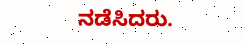ನಡೆಸಿದರು.